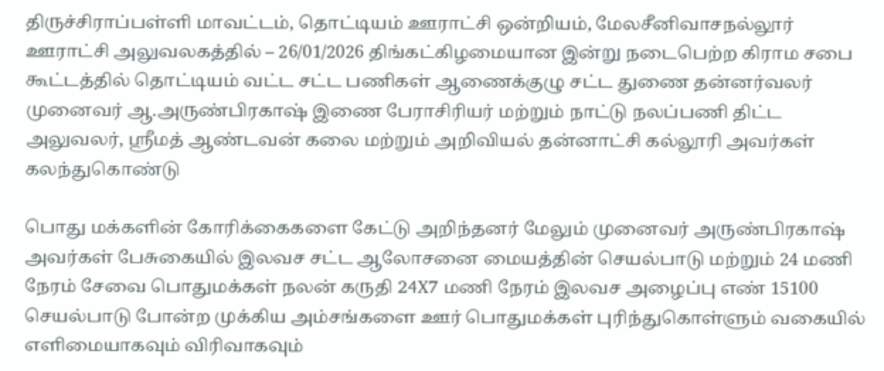திருச்சிராப்பள்ளி மாவட்டம், தொட்டியம் ஊராட்சி ஒன்றியம், மேலசீனிவாசநல்லூர் ஊராட்சி அலுவலகத்தில் – 26/01/2026 திங்கட்கிழமையான இன்று நடைபெற்ற கிராம சபை கூட்டத்தில் தொட்டியம் வட்ட சட்ட பணிகள் ஆணைக்குழு சட்ட துணை தன்னர்வலர் முனைவர் ஆ.அருண்பிரகாஷ் இணை பேராசிரியர் மற்றும் நாட்டு நலப்பணி திட்ட அலுவலர், ஸ்ரீமத் ஆண்டவன் கலை மற்றும் அறிவியல் தன்னாட்சி கல்லூரி அவர்கள் கலந்துகொண்டு

பொது மக்களின் கோரிக்கைகளை கேட்டு அறிந்தனர் மேலும் முனைவர் அருண்பிரகாஷ் அவர்கள் பேசுகையில் இலவச சட்ட ஆலோசனை மையத்தின் செயல்பாடு மற்றும் 24 மணி நேரம் சேவை பொதுமக்கள் நலன் கருதி 24X7 மணி நேரம் இலவச அழைப்பு எண் 15100 செயல்பாடு போன்ற முக்கிய அம்சங்களை ஊர் பொதுமக்கள் புரிந்துகொள்ளும் வகையில் எளிமையாகவும் விரிவாகவும்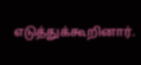எடுத்துக்கூறினார்.